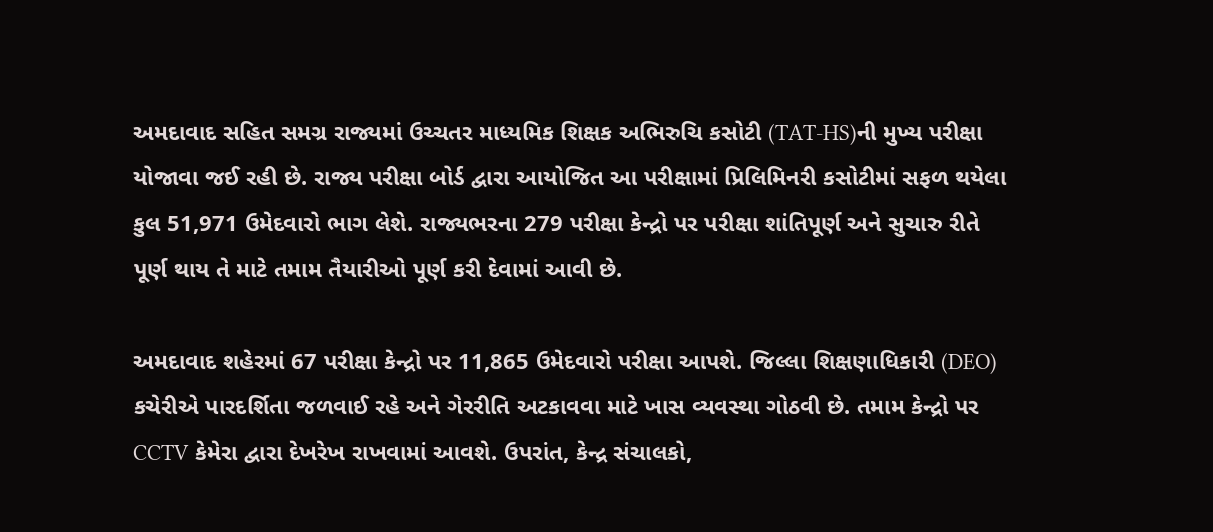અમદાવાદ સહિત સમગ્ર રાજ્યમાં ઉચ્ચતર માધ્યમિક શિક્ષક અભિરુચિ કસોટી (TAT-HS)ની મુખ્ય પરીક્ષા યોજાવા જઈ રહી છે. રાજ્ય પરીક્ષા બોર્ડ દ્વારા આયોજિત આ પરીક્ષામાં પ્રિલિમિનરી કસોટીમાં સફળ થયેલા કુલ 51,971 ઉમેદવારો ભાગ લેશે. રાજ્યભરના 279 પરીક્ષા કેન્દ્રો પર પરીક્ષા શાંતિપૂર્ણ અને સુચારુ રીતે પૂર્ણ થાય તે માટે તમામ તૈયારીઓ પૂર્ણ કરી દેવામાં આવી છે.

અમદાવાદ શહેરમાં 67 પરીક્ષા કેન્દ્રો પર 11,865 ઉમેદવારો પરીક્ષા આપશે. જિલ્લા શિક્ષણાધિકારી (DEO) કચેરીએ પારદર્શિતા જળવાઈ રહે અને ગેરરીતિ અટકાવવા માટે ખાસ વ્યવસ્થા ગોઠવી છે. તમામ કેન્દ્રો પર CCTV કેમેરા દ્વારા દેખરેખ રાખવામાં આવશે. ઉપરાંત, કેન્દ્ર સંચાલકો,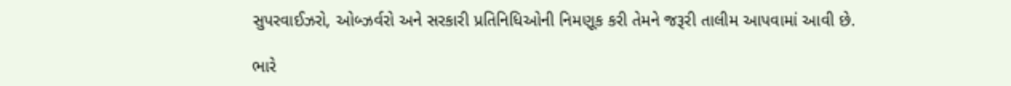સુપરવાઈઝરો, ઓબ્ઝર્વરો અને સરકારી પ્રતિનિધિઓની નિમણૂક કરી તેમને જરૂરી તાલીમ આપવામાં આવી છે.

ભારે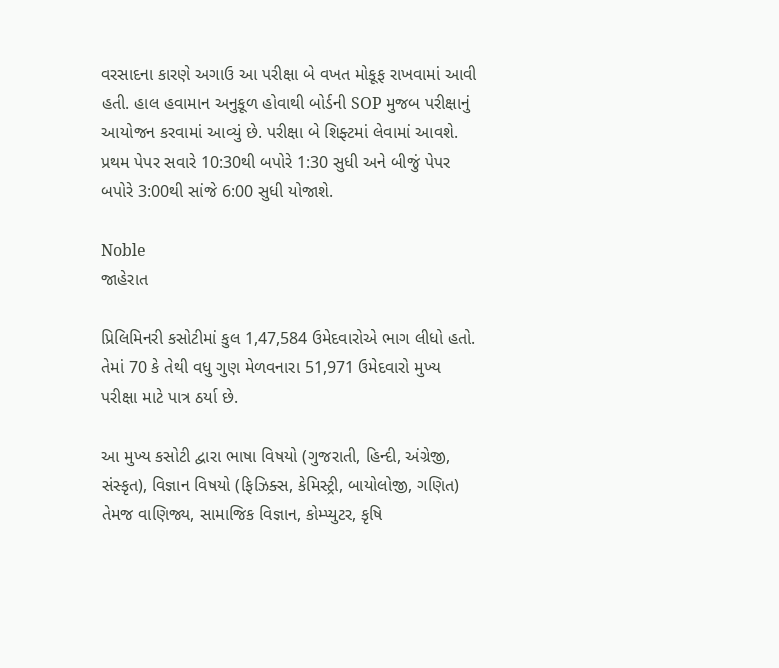વરસાદના કારણે અગાઉ આ પરીક્ષા બે વખત મોકૂફ રાખવામાં આવી હતી. હાલ હવામાન અનુકૂળ હોવાથી બોર્ડની SOP મુજબ પરીક્ષાનું આયોજન કરવામાં આવ્યું છે. પરીક્ષા બે શિફ્ટમાં લેવામાં આવશે. પ્રથમ પેપર સવારે 10:30થી બપોરે 1:30 સુધી અને બીજું પેપર બપોરે 3:00થી સાંજે 6:00 સુધી યોજાશે.

Noble
જાહેરાત

પ્રિલિમિનરી કસોટીમાં કુલ 1,47,584 ઉમેદવારોએ ભાગ લીધો હતો. તેમાં 70 કે તેથી વધુ ગુણ મેળવનારા 51,971 ઉમેદવારો મુખ્ય પરીક્ષા માટે પાત્ર ઠર્યા છે.

આ મુખ્ય કસોટી દ્વારા ભાષા વિષયો (ગુજરાતી, હિન્દી, અંગ્રેજી, સંસ્કૃત), વિજ્ઞાન વિષયો (ફિઝિક્સ, કેમિસ્ટ્રી, બાયોલોજી, ગણિત) તેમજ વાણિજ્ય, સામાજિક વિજ્ઞાન, કોમ્પ્યુટર, કૃષિ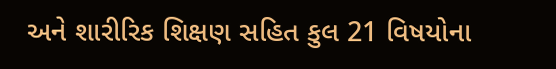અને શારીરિક શિક્ષણ સહિત કુલ 21 વિષયોના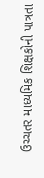ઉચ્ચતર માધ્યમિક શિક્ષકોની પાત્રતા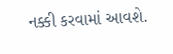નક્કી કરવામાં આવશે.